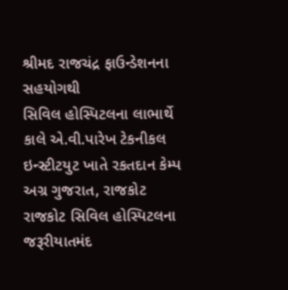શ્રીમદ રાજચંદ્ર ફાઉન્ડેશનના સહયોગથી
સિવિલ હોસ્પિટલના લાભાર્થે કાલે એ.વી.પારેખ ટેકનીકલ ઇન્સ્ટીટયુટ ખાતે રકતદાન કેમ્પ
અગ્ર ગુજરાત, રાજકોટ
રાજકોટ સિવિલ હોસ્પિટલના જરૂરીયાતમંદ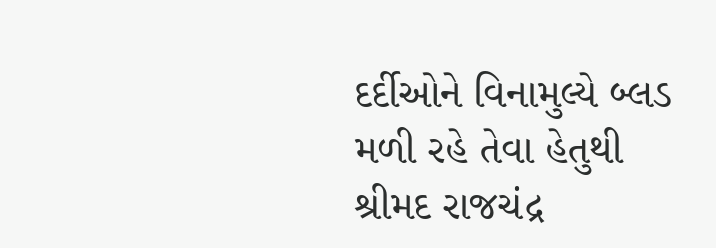દર્દીઓને વિનામુલ્યે બ્લડ મળી રહે તેવા હેતુથી શ્રીમદ રાજચંદ્ર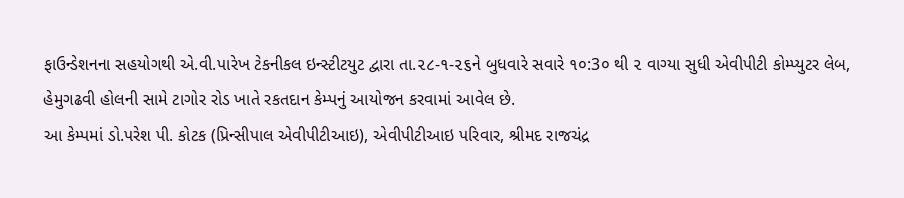ફાઉન્ડેશનના સહયોગથી એ.વી.પારેખ ટેકનીકલ ઇન્સ્ટીટયુટ દ્વારા તા.૨૮-૧-૨૬ને બુધવારે સવારે ૧૦:3૦ થી ૨ વાગ્યા સુધી એવીપીટી કોમ્પ્યુટર લેબ, હેમુગઢવી હોલની સામે ટાગોર રોડ ખાતે રકતદાન કેમ્પનું આયોજન કરવામાં આવેલ છે.
આ કેમ્પમાં ડો.પરેશ પી. કોટક (પ્રિન્સીપાલ એવીપીટીઆઇ), એવીપીટીઆઇ પરિવાર, શ્રીમદ રાજચંદ્ર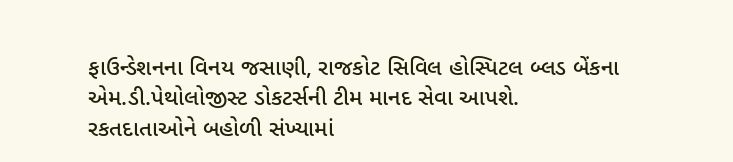ફાઉન્ડેશનના વિનય જસાણી, રાજકોટ સિવિલ હોસ્પિટલ બ્લડ બેંકના એમ.ડી.પેથોલોજીસ્ટ ડોકટર્સની ટીમ માનદ સેવા આપશે. રકતદાતાઓને બહોળી સંખ્યામાં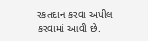રકતદાન કરવા અપીલ કરવામાં આવી છે.